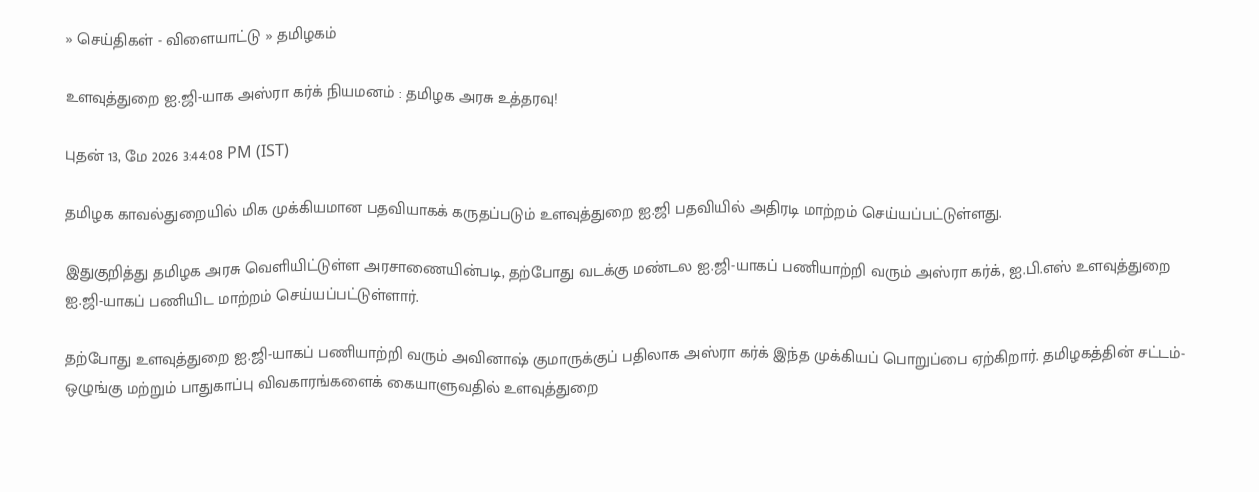» செய்திகள் - விளையாட்டு » தமிழகம்

உளவுத்துறை ஐ.ஜி-யாக அஸ்ரா கர்க் நியமனம் : தமிழக அரசு உத்தரவு!

புதன் 13, மே 2026 3:44:08 PM (IST)

தமிழக காவல்துறையில் மிக முக்கியமான பதவியாகக் கருதப்படும் உளவுத்துறை ஐ.ஜி பதவியில் அதிரடி மாற்றம் செய்யப்பட்டுள்ளது.

இதுகுறித்து தமிழக அரசு வெளியிட்டுள்ள அரசாணையின்படி, தற்போது வடக்கு மண்டல ஐ.ஜி-யாகப் பணியாற்றி வரும் அஸ்ரா கர்க், ஐ.பி.எஸ் உளவுத்துறை ஐ.ஜி-யாகப் பணியிட மாற்றம் செய்யப்பட்டுள்ளார்.

தற்போது உளவுத்துறை ஐ.ஜி-யாகப் பணியாற்றி வரும் அவினாஷ் குமாருக்குப் பதிலாக அஸ்ரா கர்க் இந்த முக்கியப் பொறுப்பை ஏற்கிறார். தமிழகத்தின் சட்டம்-ஒழுங்கு மற்றும் பாதுகாப்பு விவகாரங்களைக் கையாளுவதில் உளவுத்துறை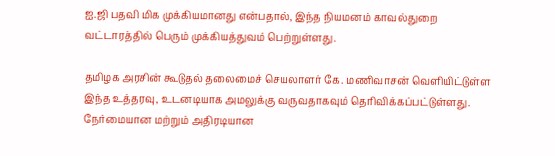ஐ.ஜி பதவி மிக முக்கியமானது என்பதால், இந்த நியமனம் காவல்துறை வட்டாரத்தில் பெரும் முக்கியத்துவம் பெற்றுள்ளது.

தமிழக அரசின் கூடுதல் தலைமைச் செயலாளர் கே. மணிவாசன் வெளியிட்டுள்ள இந்த உத்தரவு, உடனடியாக அமலுக்கு வருவதாகவும் தெரிவிக்கப்பட்டுள்ளது. நேர்மையான மற்றும் அதிரடியான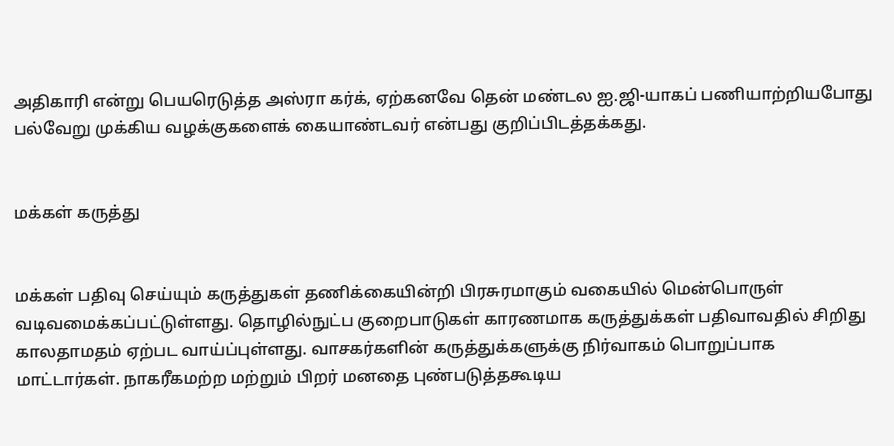அதிகாரி என்று பெயரெடுத்த அஸ்ரா கர்க், ஏற்கனவே தென் மண்டல ஐ.ஜி-யாகப் பணியாற்றியபோது பல்வேறு முக்கிய வழக்குகளைக் கையாண்டவர் என்பது குறிப்பிடத்தக்கது.


மக்கள் கருத்து


மக்கள் பதிவு செய்யும் கருத்துகள் தணிக்கையின்றி பிரசுரமாகும் வகையில் மென்பொருள் வடிவமைக்கப்பட்டுள்ளது. தொழில்நுட்ப குறைபாடுகள் காரணமாக கருத்துக்கள் பதிவாவதில் சிறிது காலதாமதம் ஏற்பட வாய்ப்புள்ளது. வாசகர்களின் கருத்துக்களுக்கு நிர்வாகம் பொறுப்பாக மாட்டார்கள். நாகரீகமற்ற மற்றும் பிறர் மனதை புண்படுத்தகூடிய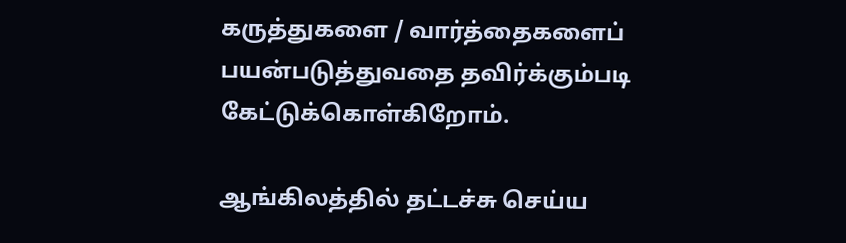கருத்துகளை / வார்த்தைகளைப் பயன்படுத்துவதை தவிர்க்கும்படி கேட்டுக்கொள்கிறோம்.

ஆங்கிலத்தில் தட்டச்சு செய்ய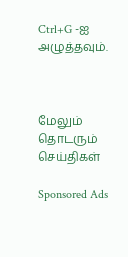Ctrl+G -ஐ அழுத்தவும்.



மேலும் தொடரும் செய்திகள்

Sponsored Ads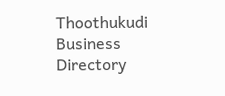Thoothukudi Business Directory